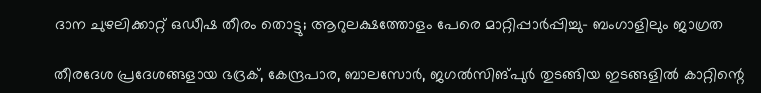ദാന ചുഴലിക്കാറ്റ് ഒഡീഷ തീരം തൊട്ടു; ആറുലക്ഷത്തോളം പേരെ മാറ്റിപ്പാർപ്പിച്ചു- ബംഗാളിലും ജാഗ്രത

തീരദേശ പ്രദേശങ്ങളായ ഭദ്രക്, കേന്ദ്രപാര, ബാലസോർ, ജഗൽസിങ്‌പുർ തുടങ്ങിയ ഇടങ്ങളിൽ കാറ്റിന്റെ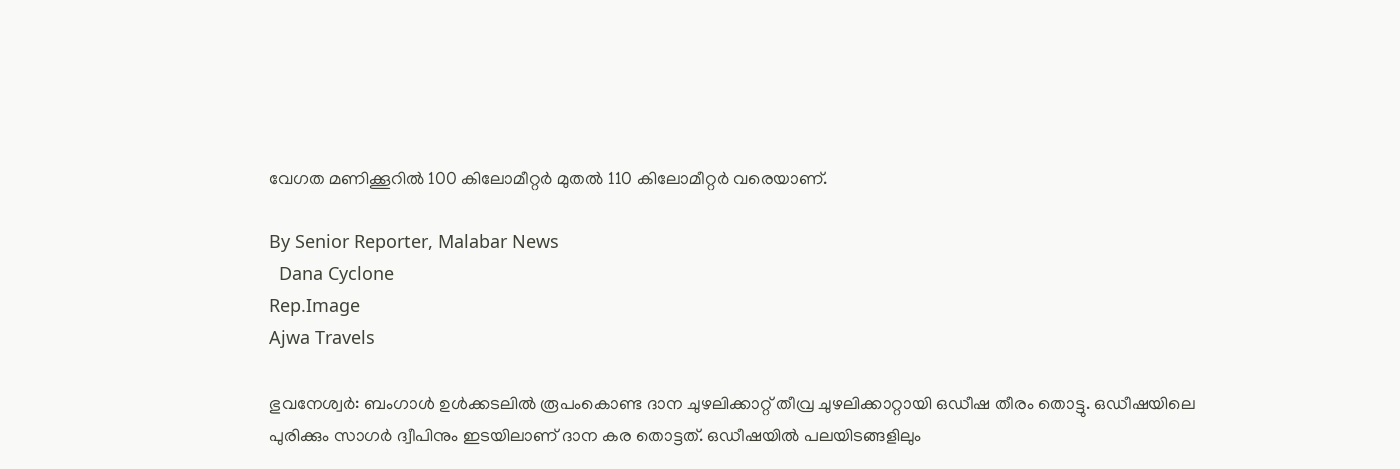വേഗത മണിക്കൂറിൽ 100 കിലോമീറ്റർ മുതൽ 110 കിലോമീറ്റർ വരെയാണ്.

By Senior Reporter, Malabar News
  Dana Cyclone
Rep.Image
Ajwa Travels

ഭുവനേശ്വർ: ബംഗാൾ ഉൾക്കടലിൽ രൂപംകൊണ്ട ദാന ചുഴലിക്കാറ്റ് തീവ്ര ചുഴലിക്കാറ്റായി ഒഡീഷ തീരം തൊട്ടു. ഒഡീഷയിലെ പുരിക്കും സാഗർ ദ്വീപിനും ഇടയിലാണ് ദാന കര തൊട്ടത്. ഒഡീഷയിൽ പലയിടങ്ങളിലും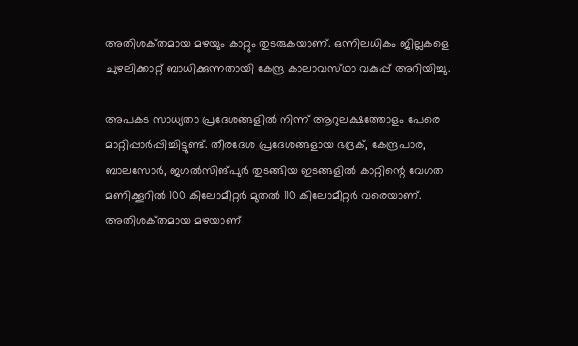അതിശക്‌തമായ മഴയും കാറ്റും തുടരുകയാണ്. ഒന്നിലധികം ജില്ലകളെ ചുഴലിക്കാറ്റ് ബാധിക്കുന്നതായി കേന്ദ്ര കാലാവസ്‌ഥാ വകുപ്പ് അറിയിച്ചു.

അപകട സാധ്യതാ പ്രദേശങ്ങളിൽ നിന്ന് ആറുലക്ഷത്തോളം പേരെ മാറ്റിപ്പാർപ്പിച്ചിട്ടുണ്ട്. തീരദേശ പ്രദേശങ്ങളായ ഭദ്രക്, കേന്ദ്രപാര, ബാലസോർ, ജഗൽസിങ്‌പുർ തുടങ്ങിയ ഇടങ്ങളിൽ കാറ്റിന്റെ വേഗത മണിക്കൂറിൽ 100 കിലോമീറ്റർ മുതൽ 110 കിലോമീറ്റർ വരെയാണ്. അതിശക്‌തമായ മഴയാണ്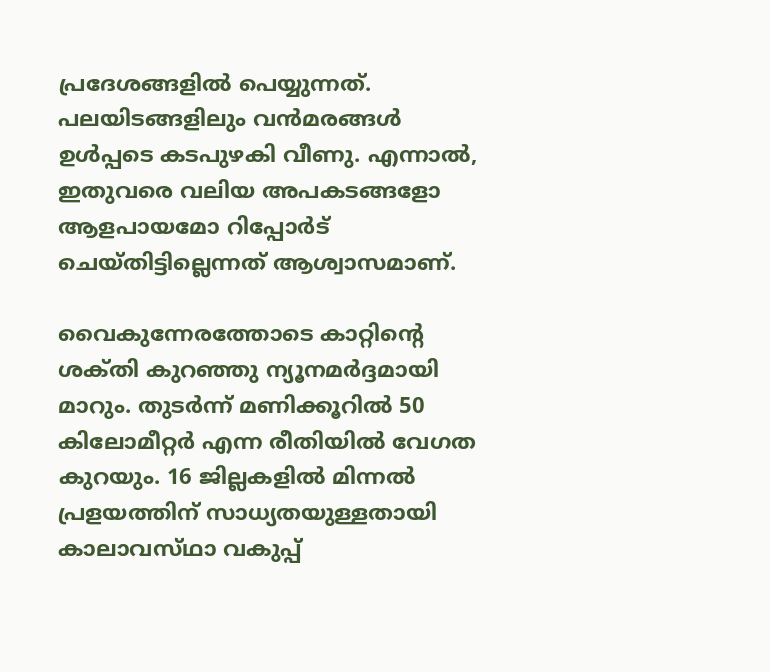പ്രദേശങ്ങളിൽ പെയ്യുന്നത്. പലയിടങ്ങളിലും വൻമരങ്ങൾ ഉൾപ്പടെ കടപുഴകി വീണു. എന്നാൽ, ഇതുവരെ വലിയ അപകടങ്ങളോ ആളപായമോ റിപ്പോർട് ചെയ്‌തിട്ടില്ലെന്നത് ആശ്വാസമാണ്.

വൈകുന്നേരത്തോടെ കാറ്റിന്റെ ശക്‌തി കുറഞ്ഞു ന്യൂനമർദ്ദമായി മാറും. തുടർന്ന് മണിക്കൂറിൽ 50 കിലോമീറ്റർ എന്ന രീതിയിൽ വേഗത കുറയും. 16 ജില്ലകളിൽ മിന്നൽ പ്രളയത്തിന് സാധ്യതയുള്ളതായി കാലാവസ്‌ഥാ വകുപ്പ്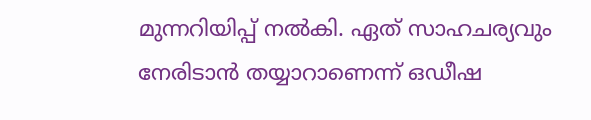മുന്നറിയിപ്പ് നൽകി. ഏത് സാഹചര്യവും നേരിടാൻ തയ്യാറാണെന്ന് ഒഡീഷ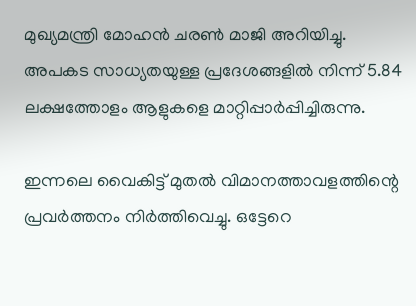മുഖ്യമന്ത്രി മോഹൻ ചരൺ മാജി അറിയിച്ചു. അപകട സാധ്യതയുള്ള പ്രദേശങ്ങളിൽ നിന്ന് 5.84 ലക്ഷത്തോളം ആളുകളെ മാറ്റിപ്പാർപ്പിച്ചിരുന്നു.

ഇന്നലെ വൈകിട്ട് മുതൽ വിമാനത്താവളത്തിന്റെ പ്രവർത്തനം നിർത്തിവെച്ചു. ഒട്ടേറെ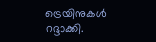ട്രെയിനുകൾ റദ്ദാക്കി.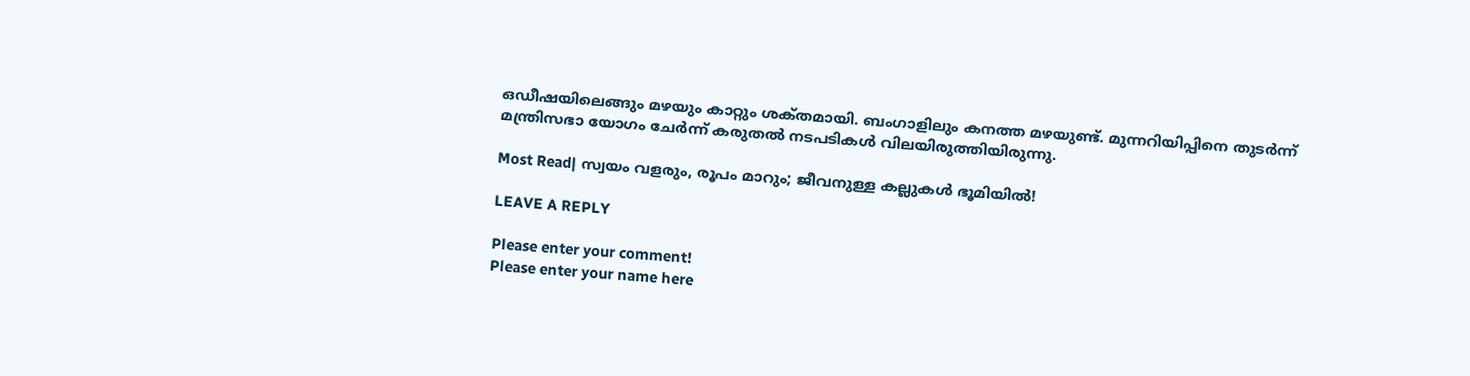ഒഡീഷയിലെങ്ങും മഴയും കാറ്റും ശക്‌തമായി. ബംഗാളിലും കനത്ത മഴയുണ്ട്. മുന്നറിയിപ്പിനെ തുടർന്ന് മന്ത്രിസഭാ യോഗം ചേർന്ന് കരുതൽ നടപടികൾ വിലയിരുത്തിയിരുന്നു.

Most Read| സ്വയം വളരും, രൂപം മാറും; ജീവനുള്ള കല്ലുകൾ ഭൂമിയിൽ!

LEAVE A REPLY

Please enter your comment!
Please enter your name here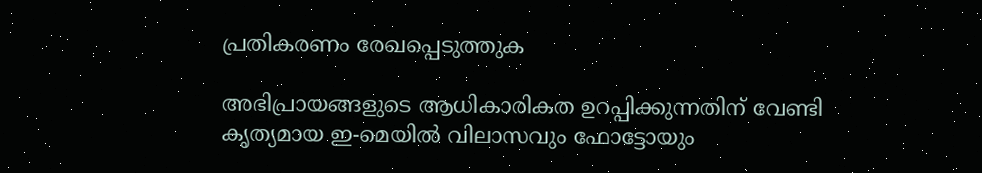പ്രതികരണം രേഖപ്പെടുത്തുക

അഭിപ്രായങ്ങളുടെ ആധികാരികത ഉറപ്പിക്കുന്നതിന് വേണ്ടി കൃത്യമായ ഇ-മെയിൽ വിലാസവും ഫോട്ടോയും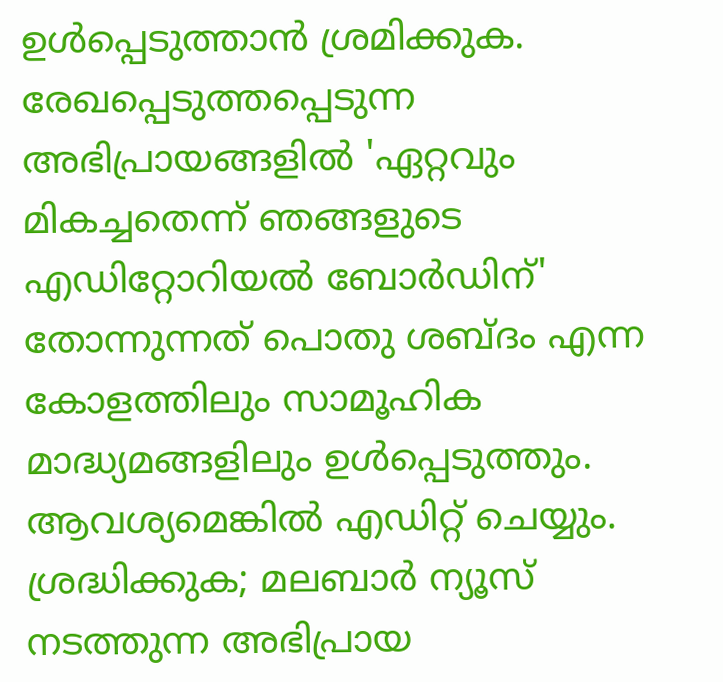ഉൾപ്പെടുത്താൻ ശ്രമിക്കുക. രേഖപ്പെടുത്തപ്പെടുന്ന അഭിപ്രായങ്ങളിൽ 'ഏറ്റവും മികച്ചതെന്ന് ഞങ്ങളുടെ എഡിറ്റോറിയൽ ബോർഡിന്' തോന്നുന്നത് പൊതു ശബ്‌ദം എന്ന കോളത്തിലും സാമൂഹിക മാദ്ധ്യമങ്ങളിലും ഉൾപ്പെടുത്തും. ആവശ്യമെങ്കിൽ എഡിറ്റ് ചെയ്യും. ശ്രദ്ധിക്കുക; മലബാർ ന്യൂസ് നടത്തുന്ന അഭിപ്രായ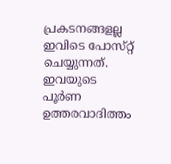പ്രകടനങ്ങളല്ല ഇവിടെ പോസ്‌റ്റ് ചെയ്യുന്നത്. ഇവയുടെ പൂർണ ഉത്തരവാദിത്തം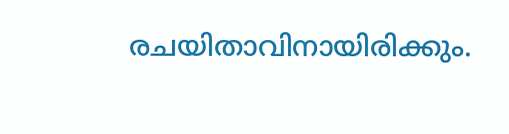രചയിതാവിനായിരിക്കും.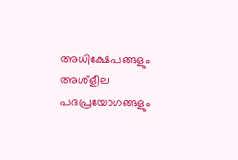അധിക്ഷേപങ്ങളും അശ്‌ളീല പദപ്രയോഗങ്ങളും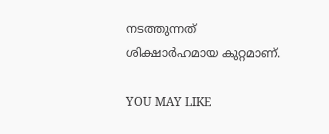നടത്തുന്നത് ശിക്ഷാർഹമായ കുറ്റമാണ്.

YOU MAY LIKE